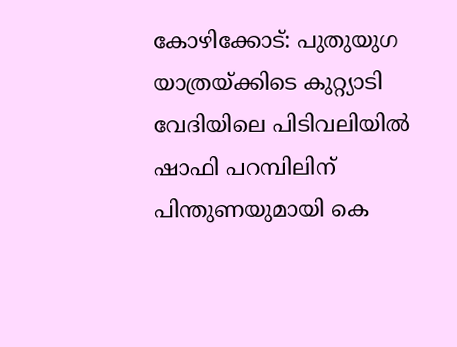കോഴിക്കോട്: പുതുയുഗ യാത്രയ്ക്കിടെ കുറ്റ്യാടി വേദിയിലെ പിടിവലിയിൽ ഷാഫി പറമ്പിലിന് പിന്തുണയുമായി കെ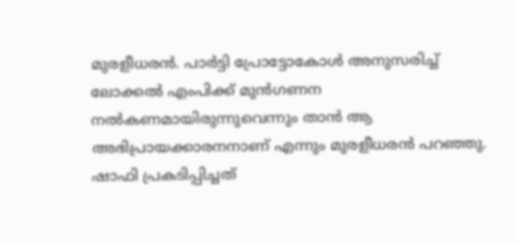മുരളീധരൻ. പാർട്ടി പ്രോട്ടോകോൾ അനുസരിച്ച് ലോക്കൽ എംപിക്ക് മുൻഗണന നൽകണമായിരുന്നുവെന്നും താൻ ആ അഭിപ്രായക്കാരനനാണ് എന്നും മുരളീധരൻ പറഞ്ഞു. ഷാഫി പ്രകടിപ്പിച്ചത്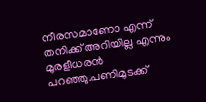നീരസമാണോ എന്ന് തനിക്ക് അറിയില്ല എന്നും മുരളീധരൻ പറഞ്ഞു.പണിമുടക്ക്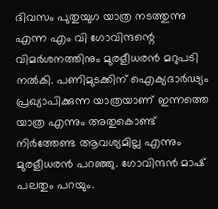ദിവസം പുതുയുഗ യാത്ര നടത്തുന്നു എന്ന എം വി ഗോവിന്ദന്റെ വിമർശനത്തിനും മുരളീധരൻ മറുപടി നൽകി. പണിമുടക്കിന് ഐക്യദാർഢ്യം പ്രഖ്യാപിക്കുന്ന യാത്രയാണ് ഇന്നത്തെ യാത്ര എന്നും അതുകൊണ്ട് നിർത്തേണ്ട ആവശ്യമില്ല എന്നും മുരളീധരൻ പറഞ്ഞു. ഗോവിന്ദൻ മാഷ് പലതും പറയും.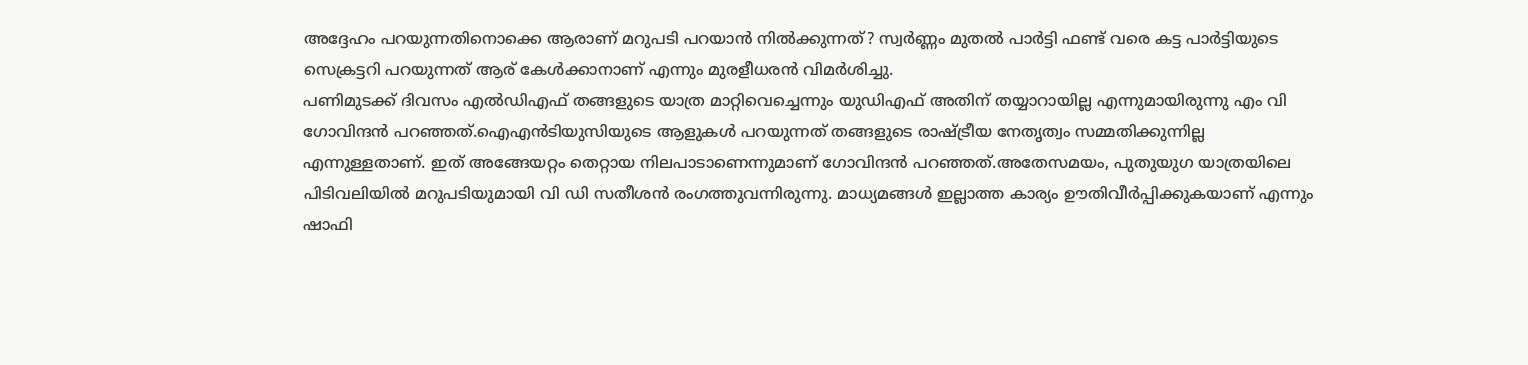അദ്ദേഹം പറയുന്നതിനൊക്കെ ആരാണ് മറുപടി പറയാൻ നിൽക്കുന്നത്? സ്വർണ്ണം മുതൽ പാർട്ടി ഫണ്ട് വരെ കട്ട പാർട്ടിയുടെ സെക്രട്ടറി പറയുന്നത് ആര് കേൾക്കാനാണ് എന്നും മുരളീധരൻ വിമർശിച്ചു.
പണിമുടക്ക് ദിവസം എൽഡിഎഫ് തങ്ങളുടെ യാത്ര മാറ്റിവെച്ചെന്നും യുഡിഎഫ് അതിന് തയ്യാറായില്ല എന്നുമായിരുന്നു എം വി ഗോവിന്ദൻ പറഞ്ഞത്.ഐഎൻടിയുസിയുടെ ആളുകൾ പറയുന്നത് തങ്ങളുടെ രാഷ്ട്രീയ നേതൃത്വം സമ്മതിക്കുന്നില്ല എന്നുള്ളതാണ്. ഇത് അങ്ങേയറ്റം തെറ്റായ നിലപാടാണെന്നുമാണ് ഗോവിന്ദൻ പറഞ്ഞത്.അതേസമയം, പുതുയുഗ യാത്രയിലെ പിടിവലിയിൽ മറുപടിയുമായി വി ഡി സതീശൻ രംഗത്തുവന്നിരുന്നു. മാധ്യമങ്ങൾ ഇല്ലാത്ത കാര്യം ഊതിവീർപ്പിക്കുകയാണ് എന്നും ഷാഫി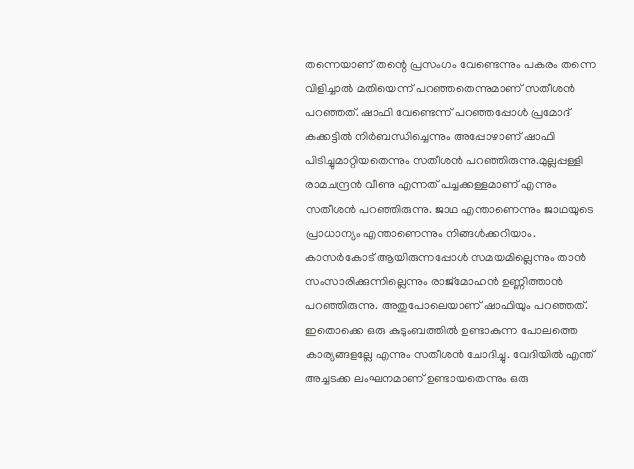തന്നെയാണ് തന്റെ പ്രസംഗം വേണ്ടെന്നും പകരം തന്നെ വിളിച്ചാൽ മതിയെന്ന് പറഞ്ഞതെന്നുമാണ് സതീശൻ പറഞ്ഞത്. ഷാഫി വേണ്ടെന്ന് പറഞ്ഞപ്പോൾ പ്രമോദ് കക്കട്ടിൽ നിർബന്ധിച്ചെന്നും അപ്പോഴാണ് ഷാഫി പിടിച്ചുമാറ്റിയതെന്നും സതീശൻ പറഞ്ഞിരുന്നു.മുല്ലപ്പള്ളി രാമചന്ദ്രൻ വീണു എന്നത് പച്ചക്കള്ളമാണ് എന്നും സതീശൻ പറഞ്ഞിരുന്നു. ജാഥ എന്താണെന്നും ജാഥയുടെ പ്രാധാന്യം എന്താണെന്നും നിങ്ങൾക്കറിയാം. കാസർകോട് ആയിരുന്നപ്പോൾ സമയമില്ലെന്നും താൻ സംസാരിക്കുന്നില്ലെന്നും രാജ്മോഹൻ ഉണ്ണിത്താൻ പറഞ്ഞിരുന്നു. അതുപോലെയാണ് ഷാഫിയും പറഞ്ഞത്. ഇതൊക്കെ ഒരു കുടുംബത്തിൽ ഉണ്ടാകുന്ന പോലത്തെ കാര്യങ്ങളല്ലേ എന്നും സതീശൻ ചോദിച്ചു. വേദിയിൽ എന്ത് അച്ചടക്ക ലംഘനമാണ് ഉണ്ടായതെന്നും ഒരു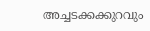അച്ചടക്കക്കുറവും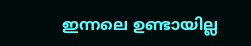ഇന്നലെ ഉണ്ടായില്ല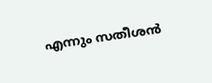എന്നും സതീശൻ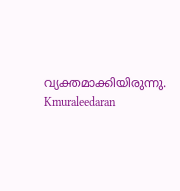വ്യക്തമാക്കിയിരുന്നു.
Kmuraleedaran